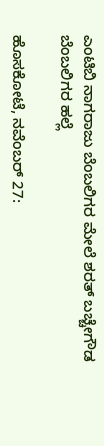ಎಂಟಿಬಿ ನಾಗರಾಜು ಬೆಂಬಲಿಗರ ಮೇಲೆ ಶರತ್ ಬಚ್ಚೇಗೌಡ ಬೆಂಬಲಿಗರ ಹಲ್ಲೆ

ಹೊಸಕೋಟೆ, ನವೆಂಬರ್ 27: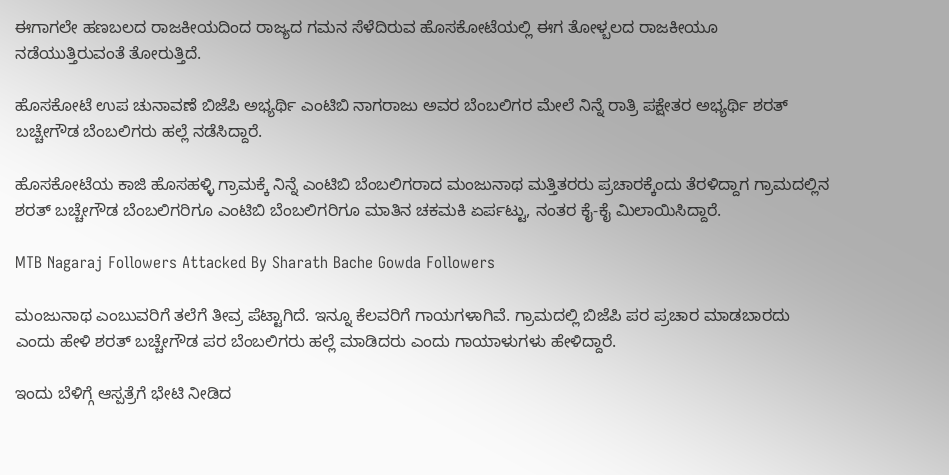ಈಗಾಗಲೇ ಹಣಬಲದ ರಾಜಕೀಯದಿಂದ ರಾಜ್ಯದ ಗಮನ ಸೆಳೆದಿರುವ ಹೊಸಕೋಟೆಯಲ್ಲಿ ಈಗ ತೋಳ್ಬಲದ ರಾಜಕೀಯೂ ನಡೆಯುತ್ತಿರುವಂತೆ ತೋರುತ್ತಿದೆ.

ಹೊಸಕೋಟೆ ಉಪ ಚುನಾವಣೆ ಬಿಜೆಪಿ ಅಭ್ಯರ್ಥಿ ಎಂಟಿಬಿ ನಾಗರಾಜು ಅವರ ಬೆಂಬಲಿಗರ ಮೇಲೆ ನಿನ್ನೆ ರಾತ್ರಿ ಪಕ್ಷೇತರ ಅಭ್ಯರ್ಥಿ ಶರತ್ ಬಚ್ಚೇಗೌಡ ಬೆಂಬಲಿಗರು ಹಲ್ಲೆ ನಡೆಸಿದ್ದಾರೆ.

ಹೊಸಕೋಟೆಯ ಕಾಜಿ ಹೊಸಹಳ್ಳಿ ಗ್ರಾಮಕ್ಕೆ ನಿನ್ನೆ ಎಂಟಿಬಿ ಬೆಂಬಲಿಗರಾದ ಮಂಜುನಾಥ ಮತ್ತಿತರರು ಪ್ರಚಾರಕ್ಕೆಂದು ತೆರಳಿದ್ದಾಗ ಗ್ರಾಮದಲ್ಲಿನ ಶರತ್ ಬಚ್ಚೇಗೌಡ ಬೆಂಬಲಿಗರಿಗೂ ಎಂಟಿಬಿ ಬೆಂಬಲಿಗರಿಗೂ ಮಾತಿನ ಚಕಮಕಿ ಏರ್ಪಟ್ಟು, ನಂತರ ಕೈ-ಕೈ ಮಿಲಾಯಿಸಿದ್ದಾರೆ.

MTB Nagaraj Followers Attacked By Sharath Bache Gowda Followers

ಮಂಜುನಾಥ ಎಂಬುವರಿಗೆ ತಲೆಗೆ ತೀವ್ರ ಪೆಟ್ಟಾಗಿದೆ. ಇನ್ನೂ ಕೆಲವರಿಗೆ ಗಾಯಗಳಾಗಿವೆ. ಗ್ರಾಮದಲ್ಲಿ ಬಿಜೆಪಿ ಪರ ಪ್ರಚಾರ ಮಾಡಬಾರದು ಎಂದು ಹೇಳಿ ಶರತ್ ಬಚ್ಚೇಗೌಡ ಪರ ಬೆಂಬಲಿಗರು ಹಲ್ಲೆ ಮಾಡಿದರು ಎಂದು ಗಾಯಾಳುಗಳು ಹೇಳಿದ್ದಾರೆ.

ಇಂದು ಬೆಳಿಗ್ಗೆ ಆಸ್ಪತ್ರೆಗೆ ಭೇಟಿ ನೀಡಿದ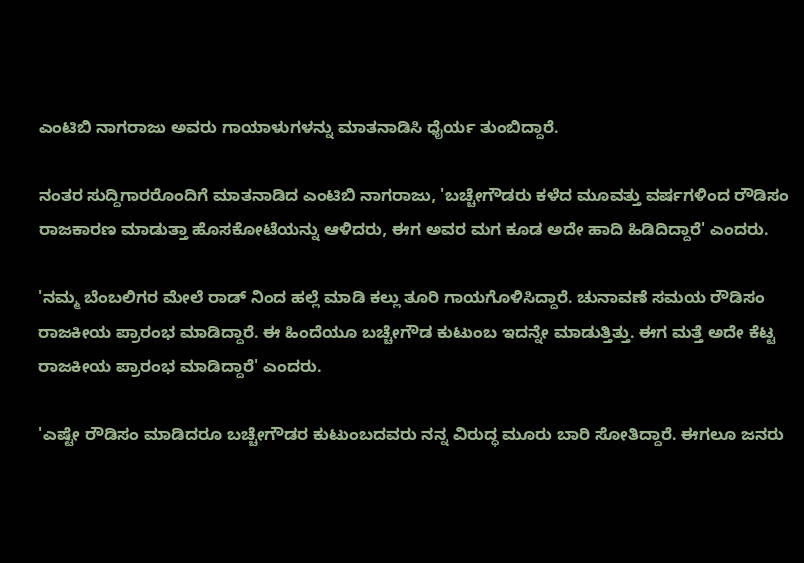ಎಂಟಿಬಿ ನಾಗರಾಜು ಅವರು ಗಾಯಾಳುಗಳನ್ನು ಮಾತನಾಡಿಸಿ ಧೈರ್ಯ ತುಂಬಿದ್ದಾರೆ.

ನಂತರ ಸುದ್ದಿಗಾರರೊಂದಿಗೆ ಮಾತನಾಡಿದ ಎಂಟಿಬಿ ನಾಗರಾಜು, 'ಬಚ್ಚೇಗೌಡರು ಕಳೆದ ಮೂವತ್ತು ವರ್ಷಗಳಿಂದ ರೌಡಿಸಂ ರಾಜಕಾರಣ ಮಾಡುತ್ತಾ ಹೊಸಕೋಟೆಯನ್ನು ಆಳಿದರು, ಈಗ ಅವರ ಮಗ ಕೂಡ ಅದೇ ಹಾದಿ ಹಿಡಿದಿದ್ದಾರೆ' ಎಂದರು.

'ನಮ್ಮ ಬೆಂಬಲಿಗರ ಮೇಲೆ ರಾಡ್‌ ನಿಂದ ಹಲ್ಲೆ ಮಾಡಿ ಕಲ್ಲು ತೂರಿ ಗಾಯಗೊಳಿಸಿದ್ದಾರೆ. ಚುನಾವಣೆ ಸಮಯ ರೌಡಿಸಂ ರಾಜಕೀಯ ಪ್ರಾರಂಭ ಮಾಡಿದ್ದಾರೆ. ಈ ಹಿಂದೆಯೂ ಬಚ್ಚೇಗೌಡ ಕುಟುಂಬ ಇದನ್ನೇ ಮಾಡುತ್ತಿತ್ತು. ಈಗ ಮತ್ತೆ ಅದೇ ಕೆಟ್ಟ ರಾಜಕೀಯ ಪ್ರಾರಂಭ ಮಾಡಿದ್ದಾರೆ' ಎಂದರು.

'ಎಷ್ಟೇ ರೌಡಿಸಂ ಮಾಡಿದರೂ ಬಚ್ಚೇಗೌಡರ ಕುಟುಂಬದವರು ನನ್ನ ವಿರುದ್ಧ ಮೂರು ಬಾರಿ ಸೋತಿದ್ದಾರೆ. ಈಗಲೂ ಜನರು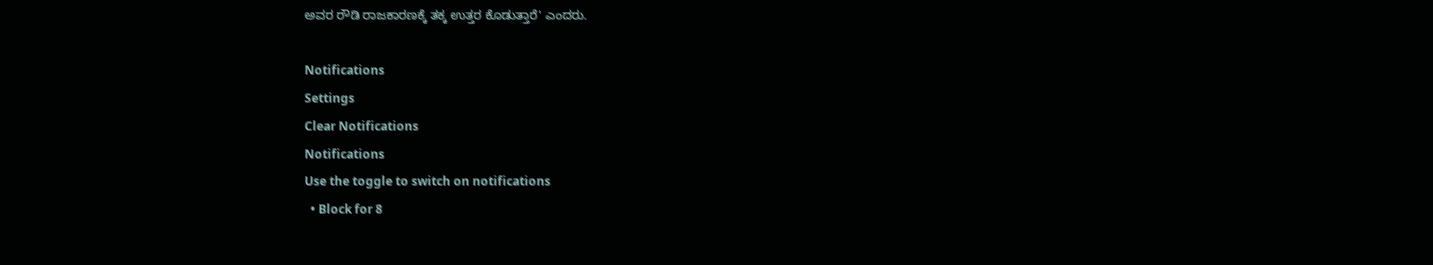ಅವರ ರೌಡಿ ರಾಜಕಾರಣಕ್ಕೆ ತಕ್ಕ ಉತ್ತರ ಕೊಡುತ್ತಾರೆ' ಎಂದರು.

Notifications
Settings
Clear Notifications
Notifications
Use the toggle to switch on notifications
  • Block for 8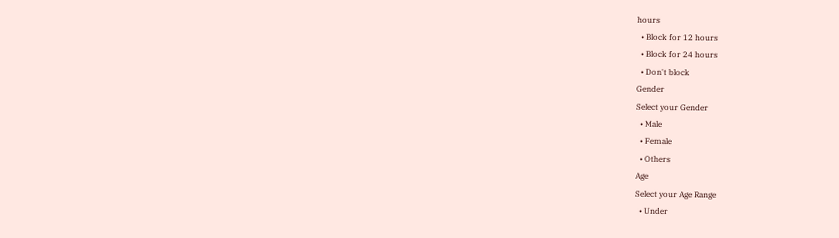hours
  • Block for 12 hours
  • Block for 24 hours
  • Don't block
Gender
Select your Gender
  • Male
  • Female
  • Others
Age
Select your Age Range
  • Under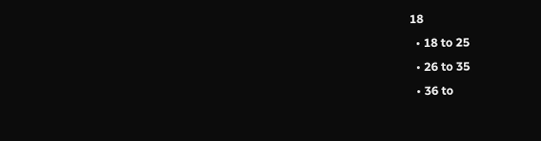18
  • 18 to 25
  • 26 to 35
  • 36 to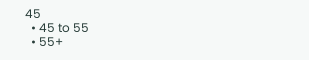45
  • 45 to 55
  • 55+